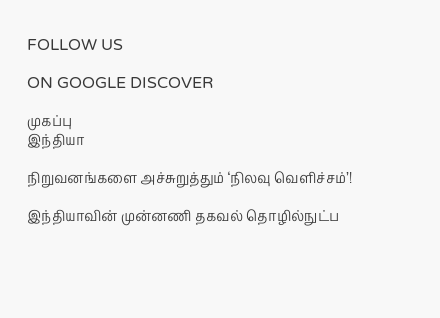FOLLOW US

ON GOOGLE DISCOVER

முகப்பு
இந்தியா

நிறுவனங்களை அச்சுறுத்தும் ‘நிலவு வெளிச்சம்’!

இந்தியாவின் முன்னணி தகவல் தொழில்நுட்ப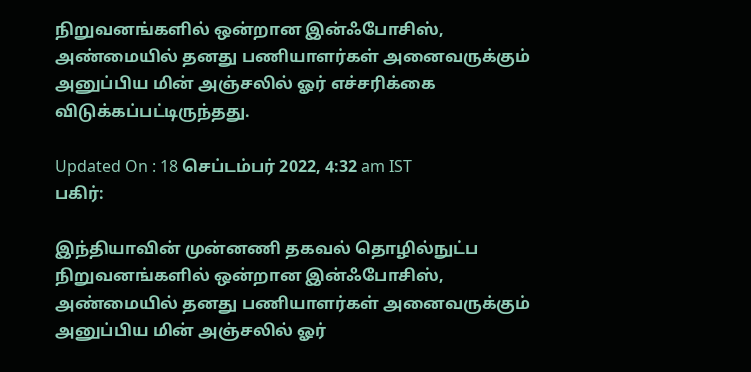நிறுவனங்களில் ஒன்றான இன்ஃபோசிஸ், அண்மையில் தனது பணியாளர்கள் அனைவருக்கும் அனுப்பிய மின் அஞ்சலில் ஓர் எச்சரிக்கை விடுக்கப்பட்டிருந்தது.

Updated On : 18 செப்டம்பர் 2022, 4:32 am IST
பகிர்:

இந்தியாவின் முன்னணி தகவல் தொழில்நுட்ப நிறுவனங்களில் ஒன்றான இன்ஃபோசிஸ், அண்மையில் தனது பணியாளர்கள் அனைவருக்கும் அனுப்பிய மின் அஞ்சலில் ஓர்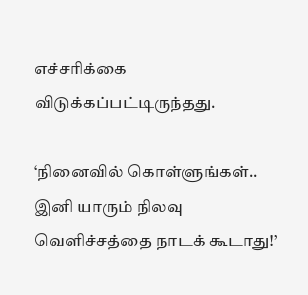எச்சரிக்கை விடுக்கப்பட்டிருந்தது.

‘நினைவில் கொள்ளுங்கள்.. இனி யாரும் நிலவு வெளிச்சத்தை நாடக் கூடாது!’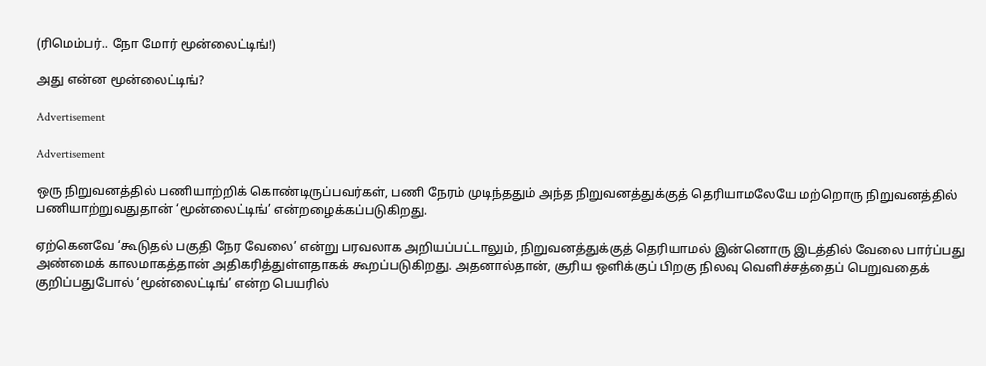(ரிமெம்பர்.. நோ மோர் மூன்லைட்டிங்!)

அது என்ன மூன்லைட்டிங்?

Advertisement

Advertisement

ஒரு நிறுவனத்தில் பணியாற்றிக் கொண்டிருப்பவர்கள், பணி நேரம் முடிந்ததும் அந்த நிறுவனத்துக்குத் தெரியாமலேயே மற்றொரு நிறுவனத்தில் பணியாற்றுவதுதான் ‘மூன்லைட்டிங்’ என்றழைக்கப்படுகிறது.

ஏற்கெனவே ‘கூடுதல் பகுதி நேர வேலை’ என்று பரவலாக அறியப்பட்டாலும், நிறுவனத்துக்குத் தெரியாமல் இன்னொரு இடத்தில் வேலை பார்ப்பது அண்மைக் காலமாகத்தான் அதிகரித்துள்ளதாகக் கூறப்படுகிறது. அதனால்தான், சூரிய ஒளிக்குப் பிறகு நிலவு வெளிச்சத்தைப் பெறுவதைக் குறிப்பதுபோல் ‘மூன்லைட்டிங்’ என்ற பெயரில்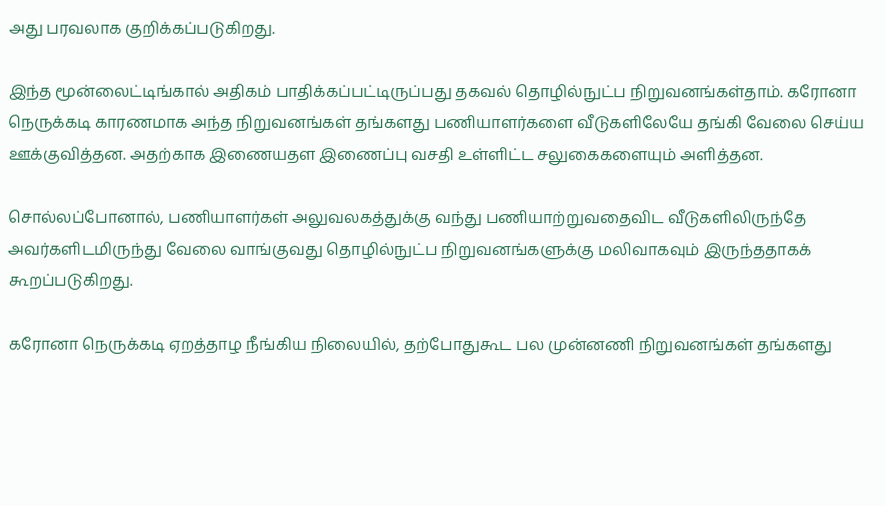அது பரவலாக குறிக்கப்படுகிறது.

இந்த மூன்லைட்டிங்கால் அதிகம் பாதிக்கப்பட்டிருப்பது தகவல் தொழில்நுட்ப நிறுவனங்கள்தாம். கரோனா நெருக்கடி காரணமாக அந்த நிறுவனங்கள் தங்களது பணியாளர்களை வீடுகளிலேயே தங்கி வேலை செய்ய ஊக்குவித்தன. அதற்காக இணையதள இணைப்பு வசதி உள்ளிட்ட சலுகைகளையும் அளித்தன.

சொல்லப்போனால், பணியாளர்கள் அலுவலகத்துக்கு வந்து பணியாற்றுவதைவிட வீடுகளிலிருந்தே அவர்களிடமிருந்து வேலை வாங்குவது தொழில்நுட்ப நிறுவனங்களுக்கு மலிவாகவும் இருந்ததாகக் கூறப்படுகிறது.

கரோனா நெருக்கடி ஏறத்தாழ நீங்கிய நிலையில், தற்போதுகூட பல முன்னணி நிறுவனங்கள் தங்களது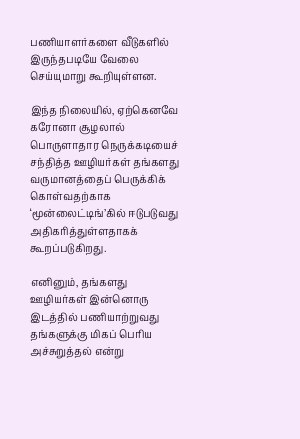பணியாளர்களை வீடுகளில் இருந்தபடியே வேலை செய்யுமாறு கூறியுள்ளன.

இந்த நிலையில், ஏற்கெனவே கரோனா சூழலால் பொருளாதார நெருக்கடியைச் சந்தித்த ஊழியர்கள் தங்களது வருமானத்தைப் பெருக்கிக் கொள்வதற்காக ‘மூன்லைட்டிங்’கில் ஈடுபடுவது அதிகரித்துள்ளதாகக் கூறப்படுகிறது.

எனினும், தங்களது ஊழியர்கள் இன்னொரு இடத்தில் பணியாற்றுவது தங்களுக்கு மிகப் பெரிய அச்சுறுத்தல் என்று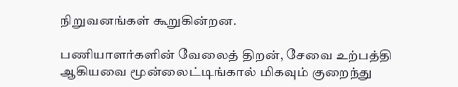நிறுவனங்கள் கூறுகின்றன.

பணியாளர்களின் வேலைத் திறன், சேவை உற்பத்தி ஆகியவை மூன்லைட்டிங்கால் மிகவும் குறைந்து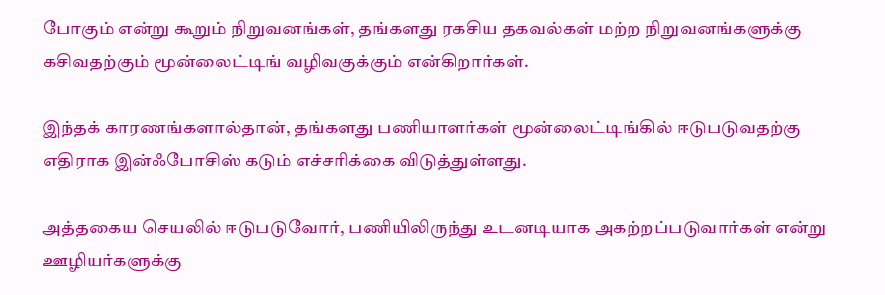போகும் என்று கூறும் நிறுவனங்கள், தங்களது ரகசிய தகவல்கள் மற்ற நிறுவனங்களுக்கு கசிவதற்கும் மூன்லைட்டிங் வழிவகுக்கும் என்கிறார்கள்.

இந்தக் காரணங்களால்தான், தங்களது பணியாளர்கள் மூன்லைட்டிங்கில் ஈடுபடுவதற்கு எதிராக இன்ஃபோசிஸ் கடும் எச்சரிக்கை விடுத்துள்ளது.

அத்தகைய செயலில் ஈடுபடுவோர், பணியிலிருந்து உடனடியாக அகற்றப்படுவார்கள் என்று ஊழியர்களுக்கு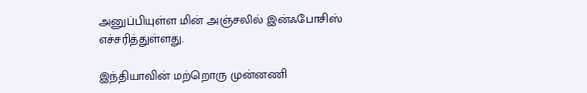அனுப்பியுள்ள மின் அஞ்சலில் இன்ஃபோசிஸ் எச்சரித்துள்ளது.

இந்தியாவின் மற்றொரு முன்னணி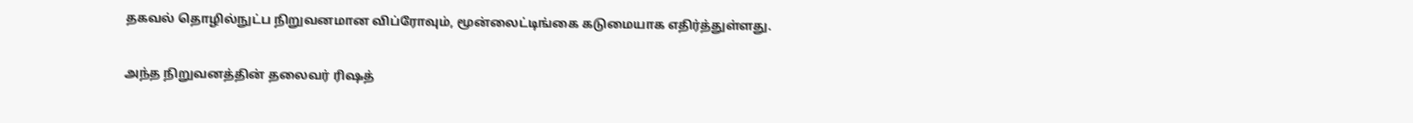தகவல் தொழில்நுட்ப நிறுவனமான விப்ரோவும், மூன்லைட்டிங்கை கடுமையாக எதிர்த்துள்ளது.

அந்த நிறுவனத்தின் தலைவர் ரிஷத்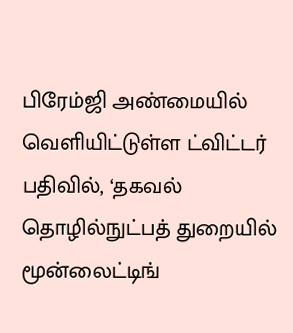பிரேம்ஜி அண்மையில் வெளியிட்டுள்ள ட்விட்டர் பதிவில், ‘தகவல் தொழில்நுட்பத் துறையில் மூன்லைட்டிங்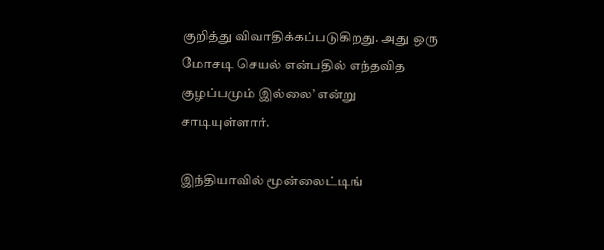குறித்து விவாதிக்கப்படுகிறது. அது ஒரு மோசடி செயல் என்பதில் எந்தவித குழப்பமும் இல்லை’ என்று சாடியுள்ளார்.

இந்தியாவில் மூன்லைட்டிங்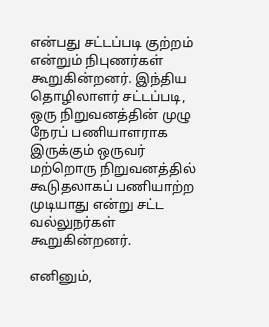என்பது சட்டப்படி குற்றம் என்றும் நிபுணர்கள் கூறுகின்றனர். இந்திய தொழிலாளர் சட்டப்படி, ஒரு நிறுவனத்தின் முழு நேரப் பணியாளராக இருக்கும் ஒருவர் மற்றொரு நிறுவனத்தில் கூடுதலாகப் பணியாற்ற முடியாது என்று சட்ட வல்லுநர்கள் கூறுகின்றனர்.

எனினும்,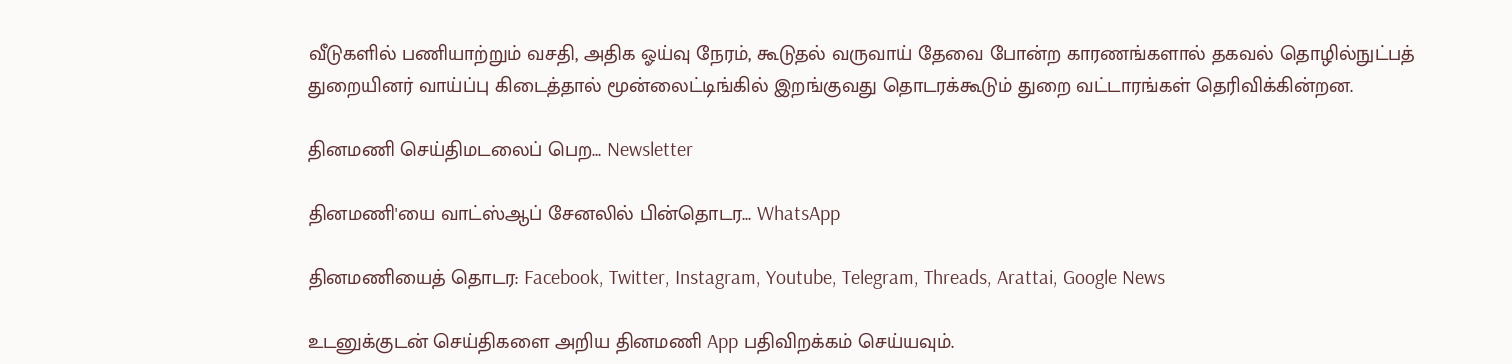வீடுகளில் பணியாற்றும் வசதி, அதிக ஓய்வு நேரம், கூடுதல் வருவாய் தேவை போன்ற காரணங்களால் தகவல் தொழில்நுட்பத் துறையினர் வாய்ப்பு கிடைத்தால் மூன்லைட்டிங்கில் இறங்குவது தொடரக்கூடும் துறை வட்டாரங்கள் தெரிவிக்கின்றன.

தினமணி செய்திமடலைப் பெற... Newsletter

தினமணி'யை வாட்ஸ்ஆப் சேனலில் பின்தொடர... WhatsApp

தினமணியைத் தொடர: Facebook, Twitter, Instagram, Youtube, Telegram, Threads, Arattai, Google News

உடனுக்குடன் செய்திகளை அறிய தினமணி App பதிவிறக்கம் செய்யவும்.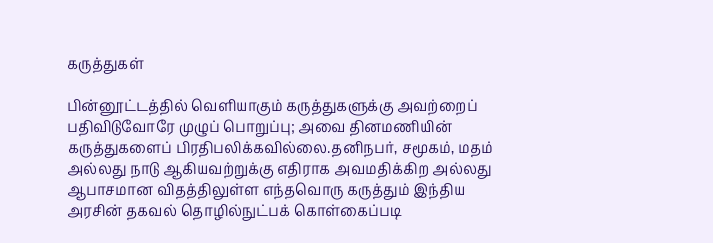கருத்துகள்

பின்னூட்டத்தில் வெளியாகும் கருத்துகளுக்கு அவற்றைப் பதிவிடுவோரே முழுப் பொறுப்பு; அவை தினமணியின் கருத்துகளைப் பிரதிபலிக்கவில்லை.தனிநபர், சமூகம், மதம் அல்லது நாடு ஆகியவற்றுக்கு எதிராக அவமதிக்கிற அல்லது ஆபாசமான விதத்திலுள்ள எந்தவொரு கருத்தும் இந்திய அரசின் தகவல் தொழில்நுட்பக் கொள்கைப்படி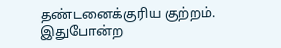தண்டனைக்குரிய குற்றம். இதுபோன்ற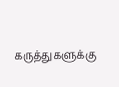கருத்துகளுக்கு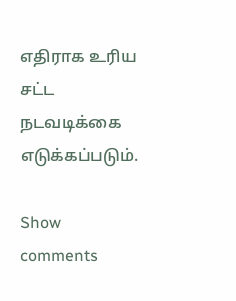எதிராக உரிய சட்ட நடவடிக்கை எடுக்கப்படும்.

Show comments